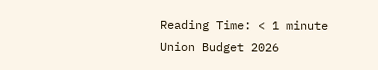Reading Time: < 1 minute
Union Budget 2026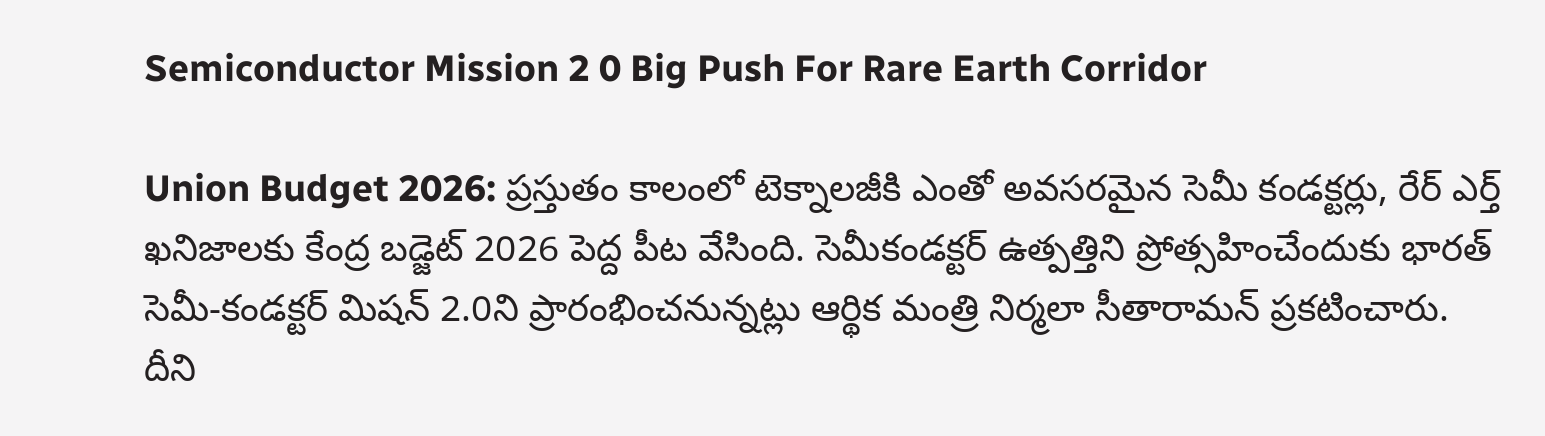Semiconductor Mission 2 0 Big Push For Rare Earth Corridor

Union Budget 2026: ప్రస్తుతం కాలంలో టెక్నాలజీకి ఎంతో అవసరమైన సెమీ కండక్టర్లు, రేర్ ఎర్త్ ఖనిజాలకు కేంద్ర బడ్జెట్ 2026 పెద్ద పీట వేసింది. సెమీకండక్టర్ ఉత్పత్తిని ప్రోత్సహించేందుకు భారత్ సెమీ-కండక్టర్ మిషన్ 2.0ని ప్రారంభించనున్నట్లు ఆర్థిక మంత్రి నిర్మలా సీతారామన్ ప్రకటించారు. దీని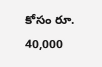కోసం రూ. 40,000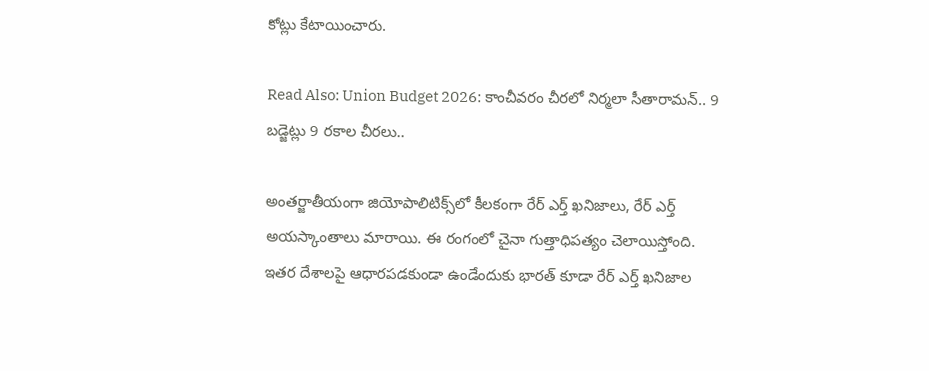కోట్లు కేటాయించారు.

Read Also: Union Budget 2026: కాంచీవరం చీరలో నిర్మలా సీతారామన్.. 9 బడ్జెట్లు 9 రకాల చీరలు..

అంతర్జాతీయంగా జియోపాలిటిక్స్‌లో కీలకంగా రేర్ ఎర్త్ ఖనిజాలు, రేర్ ఎర్త్ అయస్కాంతాలు మారాయి. ఈ రంగంలో చైనా గుత్తాధిపత్యం చెలాయిస్తోంది. ఇతర దేశాలపై ఆధారపడకుండా ఉండేందుకు భారత్ కూడా రేర్ ఎర్త్ ఖనిజాల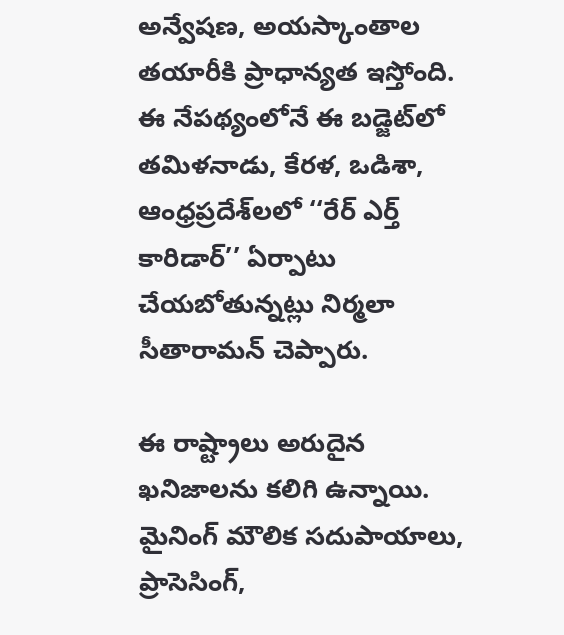అన్వేషణ, అయస్కాంతాల తయారీకి ప్రాధాన్యత ఇస్తోంది. ఈ నేపథ్యంలోనే ఈ బడ్జెట్‌లో తమిళనాడు, కేరళ, ఒడిశా, ఆంధ్రప్రదేశ్‌లలో ‘‘రేర్ ఎర్త్ కారిడార్’’ ఏర్పాటు చేయబోతున్నట్లు నిర్మలా సీతారామన్ చెప్పారు.

ఈ రాష్ట్రాలు అరుదైన ఖనిజాలను కలిగి ఉన్నాయి. మైనింగ్ మౌలిక సదుపాయాలు, ప్రాసెసింగ్,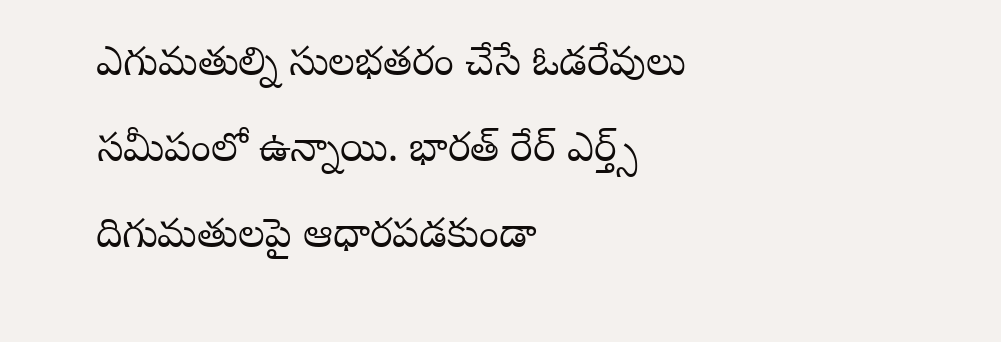ఎగుమతుల్ని సులభతరం చేసే ఓడరేవులు సమీపంలో ఉన్నాయి. భారత్ రేర్ ఎర్త్స్ దిగుమతులపై ఆధారపడకుండా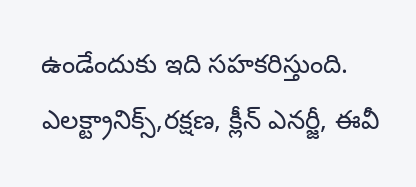ఉండేందుకు ఇది సహకరిస్తుంది. ఎలక్ట్రానిక్స్,రక్షణ, క్లీన్ ఎనర్జీ, ఈవీ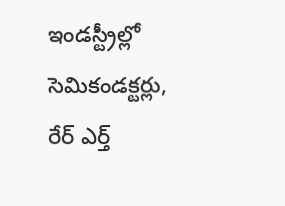ఇండస్ట్రీల్లో సెమికండక్టర్లు, రేర్ ఎర్త్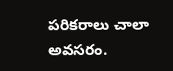పరికరాలు చాలా అవసరం.